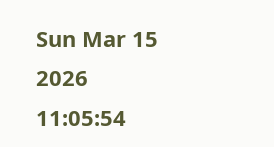Sun Mar 15 2026 11:05:54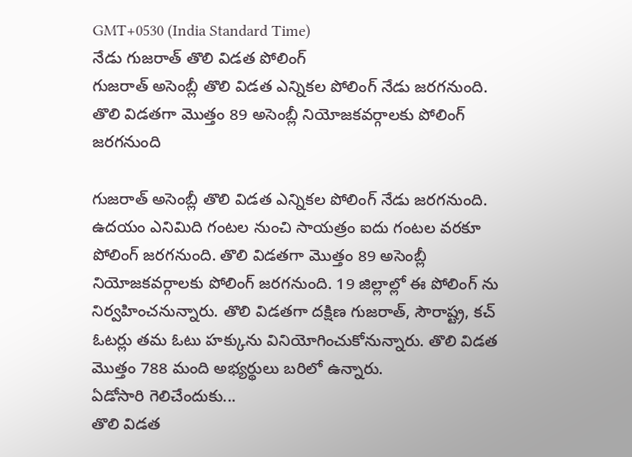GMT+0530 (India Standard Time)
నేడు గుజరాత్ తొలి విడత పోలింగ్
గుజరాత్ అసెంబ్లీ తొలి విడత ఎన్నికల పోలింగ్ నేడు జరగనుంది. తొలి విడతగా మొత్తం 89 అసెంబ్లీ నియోజకవర్గాలకు పోలింగ్ జరగనుంది

గుజరాత్ అసెంబ్లీ తొలి విడత ఎన్నికల పోలింగ్ నేడు జరగనుంది. ఉదయం ఎనిమిది గంటల నుంచి సాయత్రం ఐదు గంటల వరకూ పోలింగ్ జరగనుంది. తొలి విడతగా మొత్తం 89 అసెంబ్లీ నియోజకవర్గాలకు పోలింగ్ జరగనుంది. 19 జిల్లాల్లో ఈ పోలింగ్ ను నిర్వహించనున్నారు. తొలి విడతగా దక్షిణ గుజరాత్, సౌరాష్ట్ర, కచ్ ఓటర్లు తమ ఓటు హక్కును వినియోగించుకోనున్నారు. తొలి విడత మొత్తం 788 మంది అభ్యర్థులు బరిలో ఉన్నారు.
ఏడోసారి గెలిచేందుకు...
తొలి విడత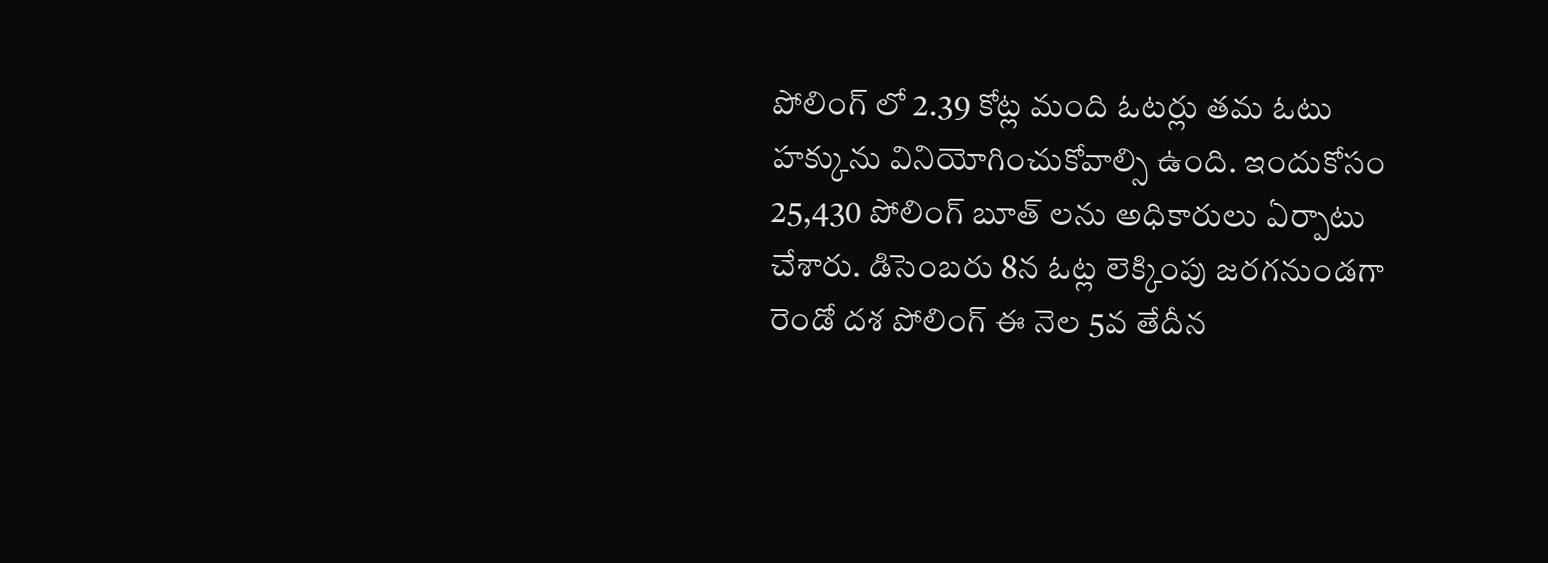పోలింగ్ లో 2.39 కోట్ల మంది ఓటర్లు తమ ఓటు హక్కును వినియోగించుకోవాల్సి ఉంది. ఇందుకోసం 25,430 పోలింగ్ బూత్ లను అధికారులు ఏర్పాటు చేశారు. డిసెంబరు 8న ఓట్ల లెక్కింపు జరగనుండగా రెండో దశ పోలింగ్ ఈ నెల 5వ తేదీన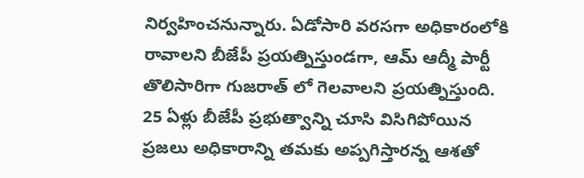నిర్వహించనున్నారు. ఏడోసారి వరసగా అధికారంలోకి రావాలని బీజేపీ ప్రయత్నిస్తుండగా, ఆమ్ ఆద్మీ పార్టీ తొలిసారిగా గుజరాత్ లో గెలవాలని ప్రయత్నిస్తుంది. 25 ఏళ్లు బీజేపీ ప్రభుత్వాన్ని చూసి విసిగిపోయిన ప్రజలు అధికారాన్ని తమకు అప్పగిస్తారన్న ఆశతో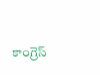కాంగ్రెస్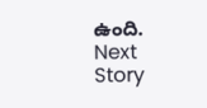ఉంది.
Next Story